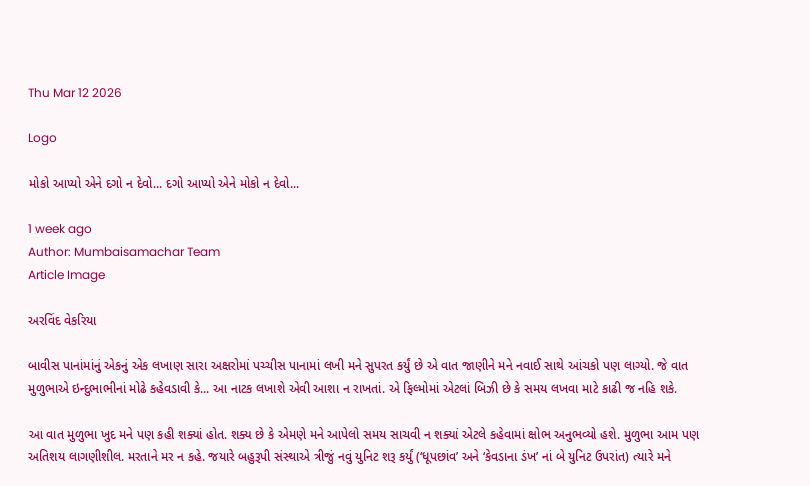Thu Mar 12 2026

Logo

મોકો આપ્યો એને દગો ન દેવો... દગો આપ્યો એને મોકો ન દેવો...

1 week ago
Author: Mumbaisamachar Team
Article Image

અરવિંદ વેકરિયા

બાવીસ પાનાંમાંનું એકનું એક લખાણ સારા અક્ષરોમાં પચ્ચીસ પાનામાં લખી મને સુપરત કર્યું છે એ વાત જાણીને મને નવાઈ સાથે આંચકો પણ લાગ્યો. જે વાત મુળુભાએ ઇન્દુભાભીનાં મોઢે કહેવડાવી કે... આ નાટક લખાશે એવી આશા ન રાખતાં. એ ફિલ્મોમાં એટલાં બિઝી છે કે સમય લખવા માટે કાઢી જ નહિ શકે.

આ વાત મુળુભા ખુદ મને પણ કહી શક્યાં હોત. શક્ય છે કે એમણે મને આપેલો સમય સાચવી ન શક્યાં એટલે કહેવામાં ક્ષોભ અનુભવ્યો હશે. મુળુભા આમ પણ અતિશય લાગણીશીલ. મરતાને મર ન કહે. જયારે બહુરૂપી સંસ્થાએ ત્રીજું નવું યુનિટ શરૂ કર્યું (‘ધૂપછાંવ’ અને ‘કેવડાના ડંખ’ નાં બે યુનિટ ઉપરાંત) ત્યારે મને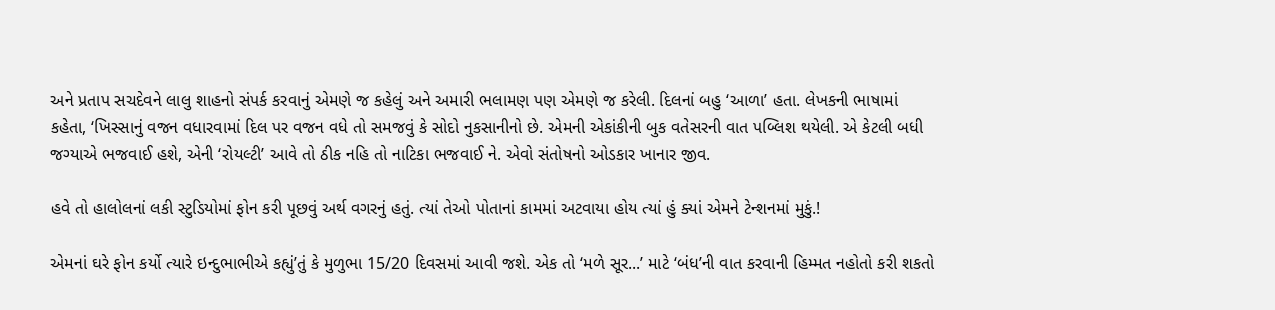અને પ્રતાપ સચદેવને લાલુ શાહનો સંપર્ક કરવાનું એમણે જ કહેલું અને અમારી ભલામણ પણ એમણે જ કરેલી. દિલનાં બહુ ‘આળા’ હતા. લેખકની ભાષામાં કહેતા, ‘ખિસ્સાનું વજન વધારવામાં દિલ પર વજન વધે તો સમજવું કે સોદો નુકસાનીનો છે. એમની એકાંકીની બુક વતેસરની વાત પબ્લિશ થયેલી. એ કેટલી બધી જગ્યાએ ભજવાઈ હશે, એની ‘રોયલ્ટી’ આવે તો ઠીક નહિ તો નાટિકા ભજવાઈ ને. એવો સંતોષનો ઓડકાર ખાનાર જીવ.

હવે તો હાલોલનાં લકી સ્ટુડિયોમાં ફોન કરી પૂછવું અર્થ વગરનું હતું. ત્યાં તેઓ પોતાનાં કામમાં અટવાયા હોય ત્યાં હું ક્યાં એમને ટેન્શનમાં મુકું.!

એમનાં ઘરે ફોન કર્યો ત્યારે ઇન્દુભાભીએ કહ્યું’તું કે મુળુભા 15/20 દિવસમાં આવી જશે. એક તો ‘મળે સૂર...’ માટે ‘બંધ’ની વાત કરવાની હિમ્મત નહોતો કરી શકતો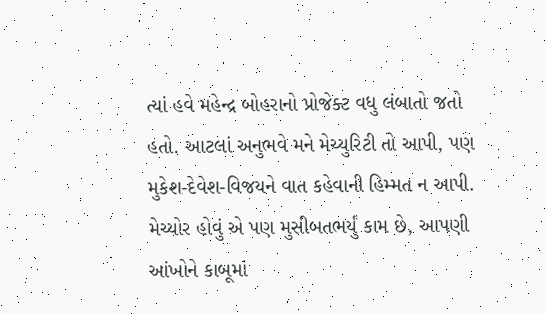ત્યાં હવે મહેન્દ્ર બોહરાનો પ્રોજેક્ટ વધુ લંબાતો જતો હતો. આટલાં અનુભવે મને મેચ્યુરિટી તો આપી, પણ મુકેશ-દેવેશ-વિજયને વાત કહેવાની હિમ્મત ન આપી. મેચ્યોર હોવું એ પણ મુસીબતભર્યું કામ છે, આપણી આંખોને કાબૂમાં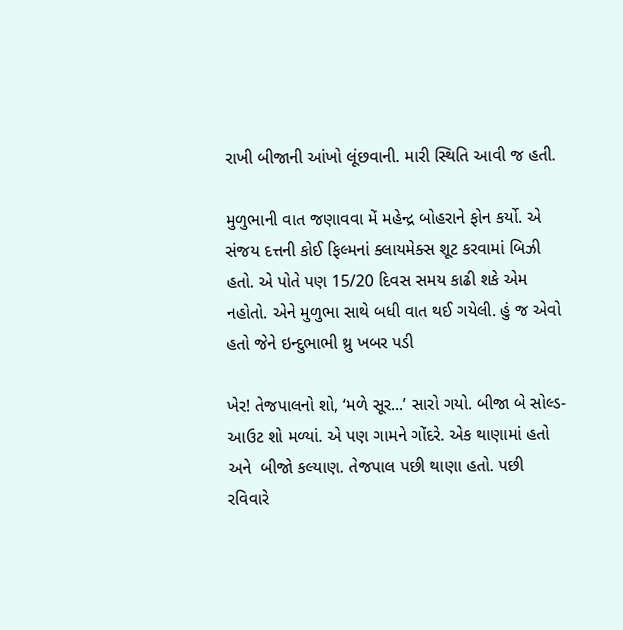રાખી બીજાની આંખો લૂંછવાની. મારી સ્થિતિ આવી જ હતી.

મુળુભાની વાત જણાવવા મેં મહેન્દ્ર બોહરાને ફોન કર્યો. એ સંજય દત્તની કોઈ ફિલ્મનાં ક્લાયમેક્સ શૂટ કરવામાં બિઝી હતો. એ પોતે પણ 15/20 દિવસ સમય કાઢી શકે એમ નહોતો. એને મુળુભા સાથે બધી વાત થઈ ગયેલી. હું જ એવો હતો જેને ઇન્દુભાભી થ્રુ ખબર પડી

ખેર! તેજપાલનો શો, ‘મળે સૂર...’ સારો ગયો. બીજા બે સોલ્ડ-આઉટ શો મળ્યાં. એ પણ ગામને ગોંદરે. એક થાણામાં હતો અને  બીજો કલ્યાણ. તેજપાલ પછી થાણા હતો. પછી રવિવારે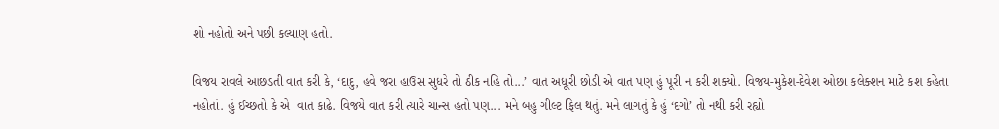શો નહોતો અને પછી કલ્યાણ હતો.

વિજય રાવલે આછડતી વાત કરી કે, ‘દાદુ, હવે જરા હાઉસ સુધરે તો ઠીક નહિ તો...’ વાત અધૂરી છોડી એ વાત પણ હું પૂરી ન કરી શક્યો. વિજય-મુકેશ-દેવેશ ઓછા કલેક્શન માટે કશ કહેતા નહોતાં. હું ઈચ્છતો કે એ  વાત કાઢે. વિજયે વાત કરી ત્યારે ચાન્સ હતો પણ... મને બહુ ગીલ્ટ ફિલ થતું. મને લાગતું કે હું ‘દગો’ તો નથી કરી રહ્યો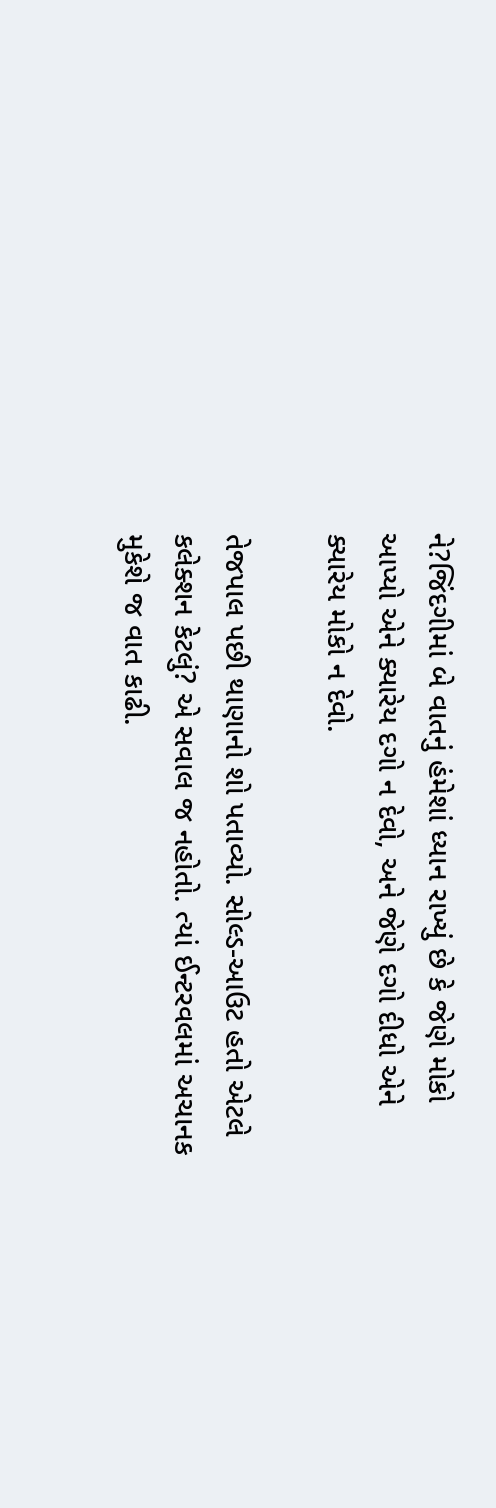ને?જિંદગીમાં બે વાતનું હંમેશાં ધ્યાન રાખ્યું છે કે જેણે મોકો આપ્યો એને ક્યારેય દગો ન દેવો, અને જેણે દગો દીધો એને ક્યારેય મોકો ન દેવો.

તેજપાલ પછી થાણાનો શો પતાવ્યો. સોલ્ડ-આઉટ હતો એટલે કલેક્શન કેટલું? એ સવાલ જ નહોતો. ત્યાં ઈન્ટરવલમાં અચાનક મુકેશે જ વાત કાઢી.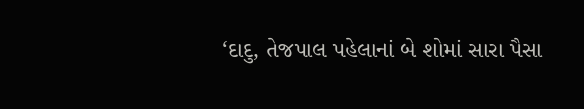‘દાદુ, તેજપાલ પહેલાનાં બે શોમાં સારા પૈસા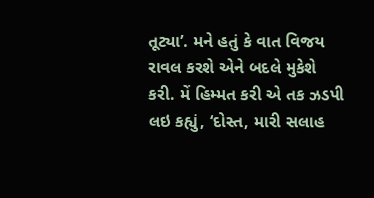તૂટ્યા’. મને હતું કે વાત વિજય રાવલ કરશે એને બદલે મુકેશે કરી. મેં હિમ્મત કરી એ તક ઝડપી લઇ કહ્યું, ‘દોસ્ત, મારી સલાહ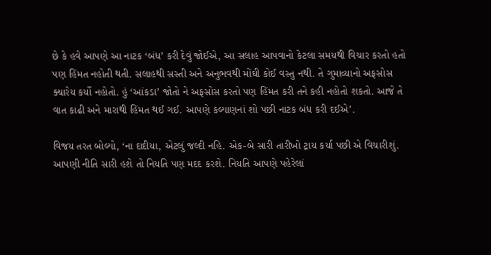છે કે હવે આપણે આ નાટક ‘બંધ’ કરી દેવું જોઈએ, આ સલાહ આપવાનો કેટલા સમયથી વિચાર કરતો હતો પણ હિંમત નહોતી થતી. સલાહથી સસ્તી અને અનુભવથી મોંઘી કોઈ વસ્તુ નથી. તે ગુમાવ્યાનો અફસોસ ક્યારેય કર્યો નહોતો. હું ‘આંકડા’ જોતો ને અફસોસ કરતો પણ હિંમત કરી તને કહી નહોતો શકતો. આજે તે વાત કાઢી અને મારાથી હિંમત થઈ ગઈ. આપણે કલ્યાણનાં શો પછી નાટક બંધ કરી દઈએ’.

વિજય તરત બોલ્યો, ‘ના દાદીયા, એટલું જલ્દી નહિ. એક-બે સારી તારીખો ટ્રાય કર્યા પછી એ વિચારીશું. આપણી નીતિ સારી હશે તો નિયતિ પણ મદદ કરશે. નિયતિ આપણે પહેરેલાં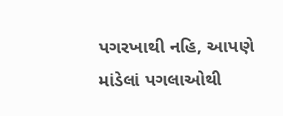પગરખાથી નહિ, આપણે માંડેલાં પગલાઓથી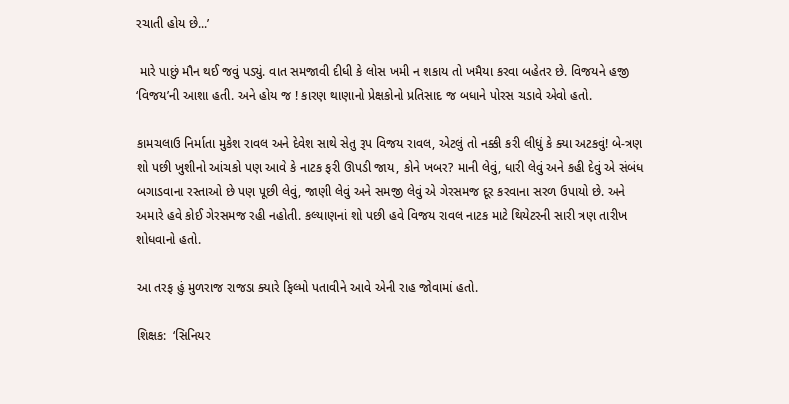રચાતી હોય છે...’

 મારે પાછું મૌન થઈ જવું પડ્યું. વાત સમજાવી દીધી કે લોસ ખમી ન શકાય તો ખમૈયા કરવા બહેતર છે. વિજયને હજી ‘વિજય’ની આશા હતી. અને હોય જ ! કારણ થાણાનો પ્રેક્ષકોનો પ્રતિસાદ જ બધાને પોરસ ચડાવે એવો હતો.

કામચલાઉ નિર્માતા મુકેશ રાવલ અને દેવેશ સાથે સેતુ રૂપ વિજય રાવલ, એટલું તો નક્કી કરી લીધું કે ક્યા અટકવું! બે-ત્રણ શો પછી ખુશીનો આંચકો પણ આવે કે નાટક ફરી ઊપડી જાય, કોને ખબર? માની લેવું, ધારી લેવું અને કહી દેવું એ સંબંધ બગાડવાના રસ્તાઓ છે પણ પૂછી લેવું, જાણી લેવું અને સમજી લેવું એ ગેરસમજ દૂર કરવાના સરળ ઉપાયો છે. અને અમારે હવે કોઈ ગેરસમજ રહી નહોતી. કલ્યાણનાં શો પછી હવે વિજય રાવલ નાટક માટે થિયેટરની સારી ત્રણ તારીખ શોધવાનો હતો.

આ તરફ હું મુળરાજ રાજડા ક્યારે ફિલ્મો પતાવીને આવે એની રાહ જોવામાં હતો.

શિક્ષક:  ‘સિનિયર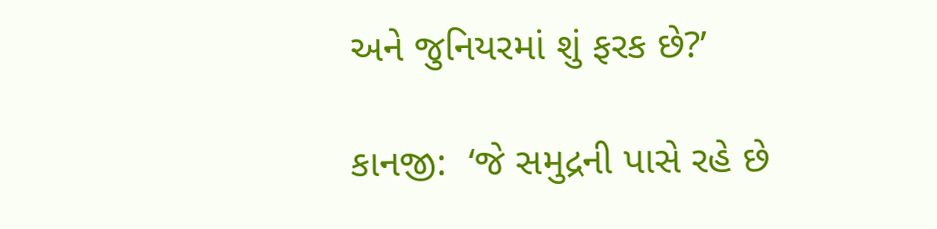અને જુનિયરમાં શું ફરક છે?’

કાનજી:  ‘જે સમુદ્રની પાસે રહે છે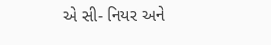એ સી- નિયર અને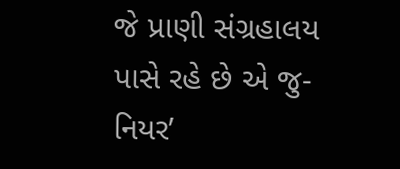જે પ્રાણી સંગ્રહાલય પાસે રહે છે એ જુ-નિયર’